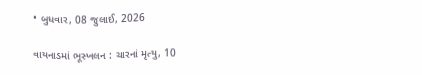• બુધવાર, 08 જુલાઈ, 2026

વાયનાડમાં ભૂસ્ખલન : ચારનાં મૃત્યુ, 10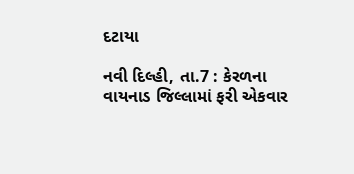દટાયા

નવી દિલ્હી, તા.7 : કેરળના વાયનાડ જિલ્લામાં ફરી એકવાર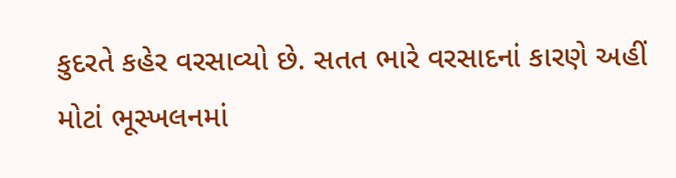કુદરતે કહેર વરસાવ્યો છે. સતત ભારે વરસાદનાં કારણે અહીં મોટાં ભૂસ્ખલનમાં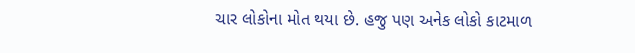ચાર લોકોના મોત થયા છે. હજુ પણ અનેક લોકો કાટમાળ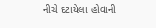નીચે દટાયેલા હોવાની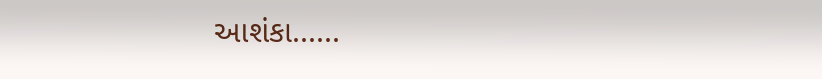આશંકા......